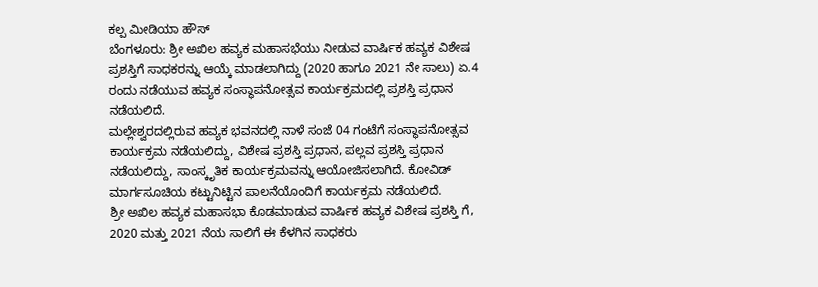ಕಲ್ಪ ಮೀಡಿಯಾ ಹೌಸ್
ಬೆಂಗಳೂರು: ಶ್ರೀ ಅಖಿಲ ಹವ್ಯಕ ಮಹಾಸಭೆಯು ನೀಡುವ ವಾರ್ಷಿಕ ಹವ್ಯಕ ವಿಶೇಷ ಪ್ರಶಸ್ತಿಗೆ ಸಾಧಕರನ್ನು ಆಯ್ಕೆ ಮಾಡಲಾಗಿದ್ದು (2020 ಹಾಗೂ 2021 ನೇ ಸಾಲು) ಏ.4 ರಂದು ನಡೆಯುವ ಹವ್ಯಕ ಸಂಸ್ಥಾಪನೋತ್ಸವ ಕಾರ್ಯಕ್ರಮದಲ್ಲಿ ಪ್ರಶಸ್ತಿ ಪ್ರಧಾನ ನಡೆಯಲಿದೆ.
ಮಲ್ಲೇಶ್ವರದಲ್ಲಿರುವ ಹವ್ಯಕ ಭವನದಲ್ಲಿ ನಾಳೆ ಸಂಜೆ 04 ಗಂಟೆಗೆ ಸಂಸ್ಥಾಪನೋತ್ಸವ ಕಾರ್ಯಕ್ರಮ ನಡೆಯಲಿದ್ದು, ವಿಶೇಷ ಪ್ರಶಸ್ತಿ ಪ್ರಧಾನ, ಪಲ್ಲವ ಪ್ರಶಸ್ತಿ ಪ್ರಧಾನ ನಡೆಯಲಿದ್ದು, ಸಾಂಸ್ಕೃತಿಕ ಕಾರ್ಯಕ್ರಮವನ್ನು ಆಯೋಜಿಸಲಾಗಿದೆ. ಕೋವಿಡ್ ಮಾರ್ಗಸೂಚಿಯ ಕಟ್ಟುನಿಟ್ಟಿನ ಪಾಲನೆಯೊಂದಿಗೆ ಕಾರ್ಯಕ್ರಮ ನಡೆಯಲಿದೆ.
ಶ್ರೀ ಅಖಿಲ ಹವ್ಯಕ ಮಹಾಸಭಾ ಕೊಡಮಾಡುವ ವಾರ್ಷಿಕ ಹವ್ಯಕ ವಿಶೇಷ ಪ್ರಶಸ್ತಿ ಗೆ, 2020 ಮತ್ತು 2021 ನೆಯ ಸಾಲಿಗೆ ಈ ಕೆಳಗಿನ ಸಾಧಕರು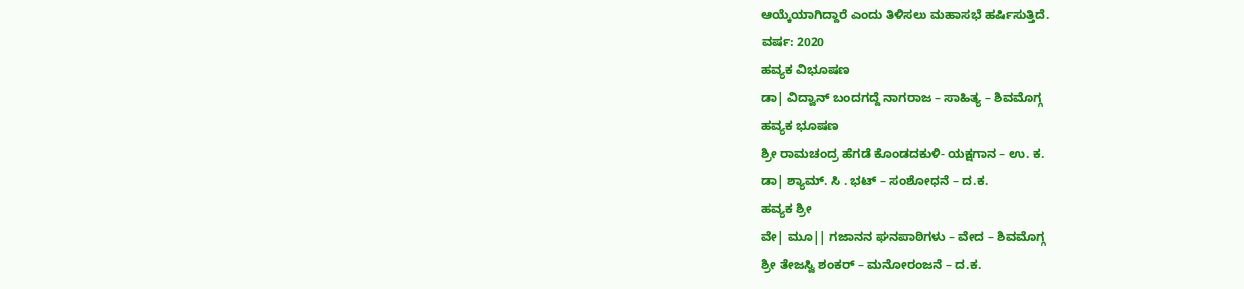ಆಯ್ಕೆಯಾಗಿದ್ದಾರೆ ಎಂದು ತಿಳಿಸಲು ಮಹಾಸಭೆ ಹರ್ಷಿಸುತ್ತಿದೆ.
ವರ್ಷ: 2020
ಹವ್ಯಕ ವಿಭೂಷಣ
ಡಾ| ವಿದ್ವಾನ್ ಬಂದಗದ್ದೆ ನಾಗರಾಜ – ಸಾಹಿತ್ಯ – ಶಿವಮೊಗ್ಗ
ಹವ್ಯಕ ಭೂಷಣ
ಶ್ರೀ ರಾಮಚಂದ್ರ ಹೆಗಡೆ ಕೊಂಡದಕುಳಿ- ಯಕ್ಷಗಾನ – ಉ. ಕ.
ಡಾ| ಶ್ಯಾಮ್. ಸಿ . ಭಟ್ – ಸಂಶೋಧನೆ – ದ.ಕ.
ಹವ್ಯಕ ಶ್ರೀ
ವೇ| ಮೂ|| ಗಜಾನನ ಘನಪಾಠಿಗಳು – ವೇದ – ಶಿವಮೊಗ್ಗ
ಶ್ರೀ ತೇಜಸ್ವಿ ಶಂಕರ್ – ಮನೋರಂಜನೆ – ದ.ಕ.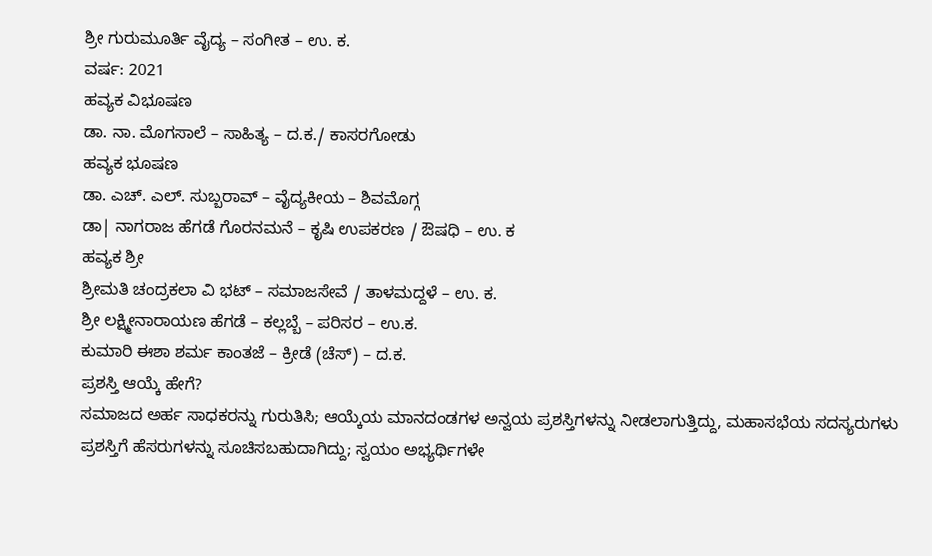ಶ್ರೀ ಗುರುಮೂರ್ತಿ ವೈದ್ಯ – ಸಂಗೀತ – ಉ. ಕ.
ವರ್ಷ: 2021
ಹವ್ಯಕ ವಿಭೂಷಣ
ಡಾ. ನಾ. ಮೊಗಸಾಲೆ – ಸಾಹಿತ್ಯ – ದ.ಕ./ ಕಾಸರಗೋಡು
ಹವ್ಯಕ ಭೂಷಣ
ಡಾ. ಎಚ್. ಎಲ್. ಸುಬ್ಬರಾವ್ – ವೈದ್ಯಕೀಯ – ಶಿವಮೊಗ್ಗ
ಡಾ| ನಾಗರಾಜ ಹೆಗಡೆ ಗೊರನಮನೆ – ಕೃಷಿ ಉಪಕರಣ / ಔಷಧಿ – ಉ. ಕ
ಹವ್ಯಕ ಶ್ರೀ
ಶ್ರೀಮತಿ ಚಂದ್ರಕಲಾ ವಿ ಭಟ್ – ಸಮಾಜಸೇವೆ / ತಾಳಮದ್ದಳೆ – ಉ. ಕ.
ಶ್ರೀ ಲಕ್ಷ್ಮೀನಾರಾಯಣ ಹೆಗಡೆ – ಕಲ್ಲಬ್ಬೆ – ಪರಿಸರ – ಉ.ಕ.
ಕುಮಾರಿ ಈಶಾ ಶರ್ಮ ಕಾಂತಜೆ – ಕ್ರೀಡೆ (ಚೆಸ್) – ದ.ಕ.
ಪ್ರಶಸ್ತಿ ಆಯ್ಕೆ ಹೇಗೆ?
ಸಮಾಜದ ಅರ್ಹ ಸಾಧಕರನ್ನು ಗುರುತಿಸಿ; ಆಯ್ಕೆಯ ಮಾನದಂಡಗಳ ಅನ್ವಯ ಪ್ರಶಸ್ತಿಗಳನ್ನು ನೀಡಲಾಗುತ್ತಿದ್ದು, ಮಹಾಸಭೆಯ ಸದಸ್ಯರುಗಳು ಪ್ರಶಸ್ತಿಗೆ ಹೆಸರುಗಳನ್ನು ಸೂಚಿಸಬಹುದಾಗಿದ್ದು; ಸ್ವಯಂ ಅಭ್ಯರ್ಥಿಗಳೇ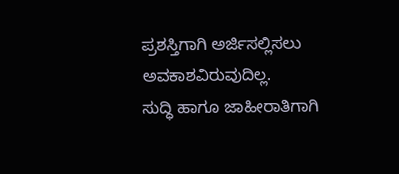ಪ್ರಶಸ್ತಿಗಾಗಿ ಅರ್ಜಿಸಲ್ಲಿಸಲು ಅವಕಾಶವಿರುವುದಿಲ್ಲ.
ಸುದ್ಧಿ ಹಾಗೂ ಜಾಹೀರಾತಿಗಾಗಿ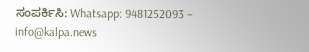ಸಂಪರ್ಕಿಸಿ: Whatsapp: 9481252093 – info@kalpa.news